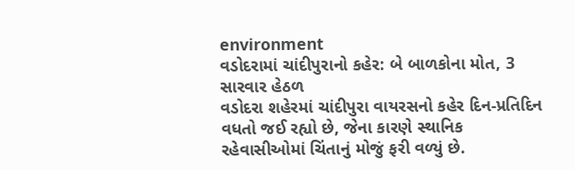environment
વડોદરામાં ચાંદીપુરાનો કહેર: બે બાળકોના મોત, 3 સારવાર હેઠળ
વડોદરા શહેરમાં ચાંદીપુરા વાયરસનો કહેર દિન-પ્રતિદિન વધતો જઈ રહ્યો છે, જેના કારણે સ્થાનિક રહેવાસીઓમાં ચિંતાનું મોજું ફરી વળ્યું છે.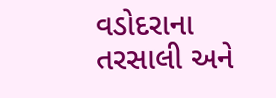વડોદરાના તરસાલી અને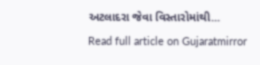અટલાદરા જેવા વિસ્તારોમાંથી...
Read full article on Gujaratmirror